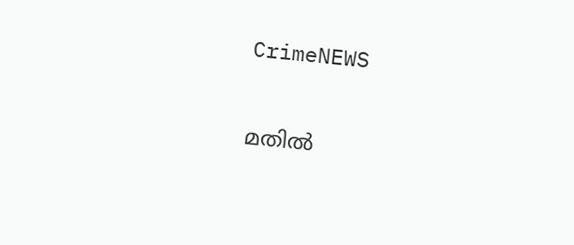CrimeNEWS

മതില്‍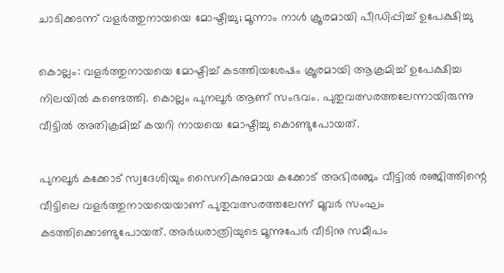ചാടിക്കടന്ന് വളര്‍ത്തുനായയെ മോഷ്ടിച്ചു; മൂന്നാം നാള്‍ ക്രൂരമായി പീഡിപ്പിച്ച് ഉപേക്ഷിച്ചു

കൊല്ലം: വളര്‍ത്തുനായയെ മോഷ്ടിച്ച് കടത്തിയശേഷം ക്രൂരമായി ആക്രമിച്ച് ഉപേക്ഷിച്ച നിലയില്‍ കണ്ടെത്തി. കൊല്ലം പുനലൂര്‍ ആണ് സംഭവം. പുതുവത്സരത്തലേന്നായിരുന്നു വീട്ടില്‍ അതിക്രമിച്ച് കയറി നായയെ മോഷ്ടിച്ചു കൊണ്ടുപോയത്.

പുനലൂര്‍ കക്കോട് സ്വദേശിയും സൈനികനുമായ കക്കോട് അഭിരഞ്ജം വീട്ടില്‍ രഞ്ജിത്തിന്റെ വീട്ടിലെ വളര്‍ത്തുനായയെയാണ് പുതുവത്സരത്തലേന്ന് മൂവര്‍ സംഘം കടത്തിക്കൊണ്ടുപോയത്. അര്‍ധരാത്രിയുടെ മൂന്നുപേര്‍ വീടിനു സമീപം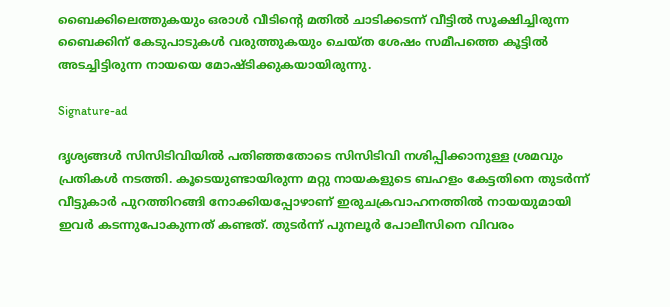ബൈക്കിലെത്തുകയും ഒരാള്‍ വീടിന്റെ മതില്‍ ചാടിക്കടന്ന് വീട്ടില്‍ സൂക്ഷിച്ചിരുന്ന ബൈക്കിന് കേടുപാടുകള്‍ വരുത്തുകയും ചെയ്ത ശേഷം സമീപത്തെ കൂട്ടില്‍ അടച്ചിട്ടിരുന്ന നായയെ മോഷ്ടിക്കുകയായിരുന്നു.

Signature-ad

ദൃശ്യങ്ങള്‍ സിസിടിവിയില്‍ പതിഞ്ഞതോടെ സിസിടിവി നശിപ്പിക്കാനുള്ള ശ്രമവും പ്രതികള്‍ നടത്തി. കൂടെയുണ്ടായിരുന്ന മറ്റു നായകളുടെ ബഹളം കേട്ടതിനെ തുടര്‍ന്ന് വീട്ടുകാര്‍ പുറത്തിറങ്ങി നോക്കിയപ്പോഴാണ് ഇരുചക്രവാഹനത്തില്‍ നായയുമായി ഇവര്‍ കടന്നുപോകുന്നത് കണ്ടത്. തുടര്‍ന്ന് പുനലൂര്‍ പോലീസിനെ വിവരം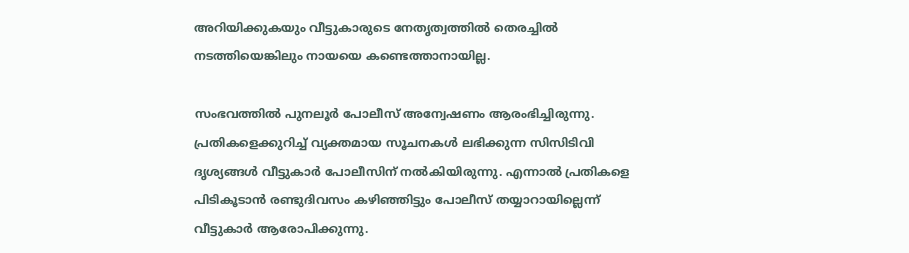അറിയിക്കുകയും വീട്ടുകാരുടെ നേതൃത്വത്തില്‍ തെരച്ചില്‍ നടത്തിയെങ്കിലും നായയെ കണ്ടെത്താനായില്ല.

സംഭവത്തില്‍ പുനലൂര്‍ പോലീസ് അന്വേഷണം ആരംഭിച്ചിരുന്നു. പ്രതികളെക്കുറിച്ച് വ്യക്തമായ സൂചനകള്‍ ലഭിക്കുന്ന സിസിടിവി ദൃശ്യങ്ങള്‍ വീട്ടുകാര്‍ പോലീസിന് നല്‍കിയിരുന്നു. എന്നാല്‍ പ്രതികളെ പിടികൂടാന്‍ രണ്ടുദിവസം കഴിഞ്ഞിട്ടും പോലീസ് തയ്യാറായില്ലെന്ന് വീട്ടുകാര്‍ ആരോപിക്കുന്നു.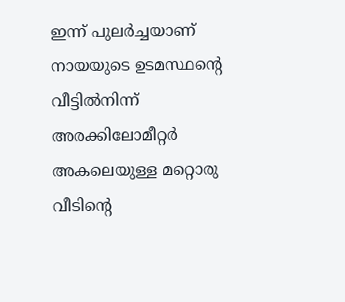ഇന്ന് പുലര്‍ച്ചയാണ് നായയുടെ ഉടമസ്ഥന്റെ വീട്ടില്‍നിന്ന് അരക്കിലോമീറ്റര്‍ അകലെയുള്ള മറ്റൊരു വീടിന്റെ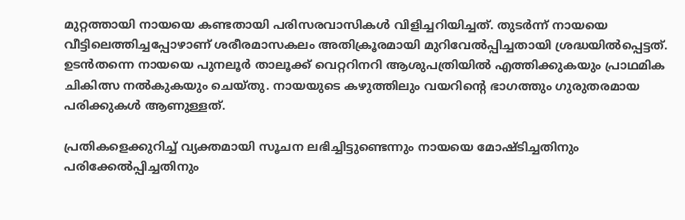മുറ്റത്തായി നായയെ കണ്ടതായി പരിസരവാസികള്‍ വിളിച്ചറിയിച്ചത്. തുടര്‍ന്ന് നായയെ വീട്ടിലെത്തിച്ചപ്പോഴാണ് ശരീരമാസകലം അതിക്രൂരമായി മുറിവേല്‍പ്പിച്ചതായി ശ്രദ്ധയില്‍പ്പെട്ടത്. ഉടന്‍തന്നെ നായയെ പുനലൂര്‍ താലൂക്ക് വെറ്ററിനറി ആശുപത്രിയില്‍ എത്തിക്കുകയും പ്രാഥമിക ചികിത്സ നല്‍കുകയും ചെയ്തു. നായയുടെ കഴുത്തിലും വയറിന്റെ ഭാഗത്തും ഗുരുതരമായ പരിക്കുകള്‍ ആണുള്ളത്.

പ്രതികളെക്കുറിച്ച് വ്യക്തമായി സൂചന ലഭിച്ചിട്ടുണ്ടെന്നും നായയെ മോഷ്ടിച്ചതിനും പരിക്കേല്‍പ്പിച്ചതിനും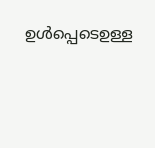ഉള്‍പ്പെടെഉള്ള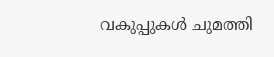വകുപ്പുകള്‍ ചുമത്തി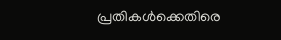പ്രതികള്‍ക്കെതിരെ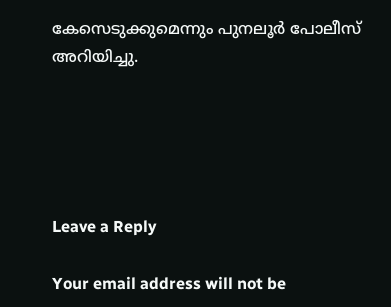കേസെടുക്കുമെന്നും പുനലൂര്‍ പോലീസ് അറിയിച്ചു.





Leave a Reply

Your email address will not be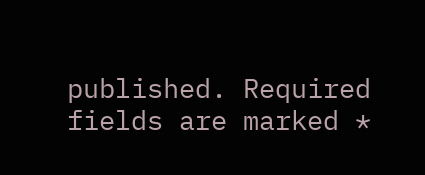published. Required fields are marked *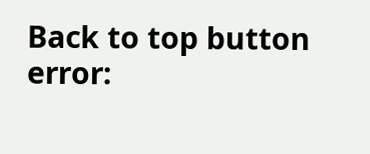Back to top button
error: